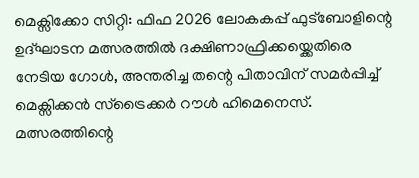മെക്സിക്കോ സിറ്റി: ഫിഫ 2026 ലോകകപ്പ് ഫുട്ബോളിന്റെ ഉദ്ഘാടന മത്സരത്തിൽ ദക്ഷിണാഫ്രിക്കയ്ക്കെതിരെ നേടിയ ഗോൾ, അന്തരിച്ച തന്റെ പിതാവിന് സമർപ്പിച്ച് മെക്സിക്കൻ സ്ട്രൈക്കർ റൗൾ ഹിമെനെസ്. മത്സരത്തിന്റെ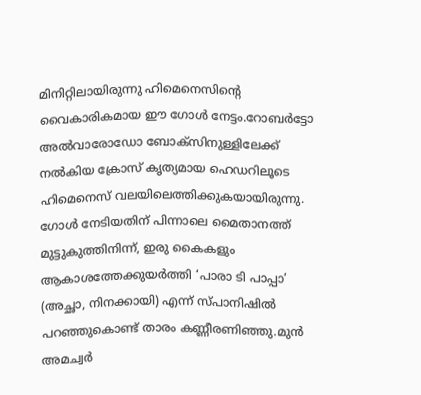മിനിറ്റിലായിരുന്നു ഹിമെനെസിന്റെ വൈകാരികമായ ഈ ഗോൾ നേട്ടം.റോബർട്ടോ അൽവാരോഡോ ബോക്സിനുള്ളിലേക്ക് നൽകിയ ക്രോസ് കൃത്യമായ ഹെഡറിലൂടെ ഹിമെനെസ് വലയിലെത്തിക്കുകയായിരുന്നു.
ഗോൾ നേടിയതിന് പിന്നാലെ മൈതാനത്ത് മുട്ടുകുത്തിനിന്ന്, ഇരു കൈകളും ആകാശത്തേക്കുയർത്തി ‘പാരാ ടി പാപ്പാ’ (അച്ഛാ, നിനക്കായി) എന്ന് സ്പാനിഷിൽ പറഞ്ഞുകൊണ്ട് താരം കണ്ണീരണിഞ്ഞു.മുൻ അമച്വർ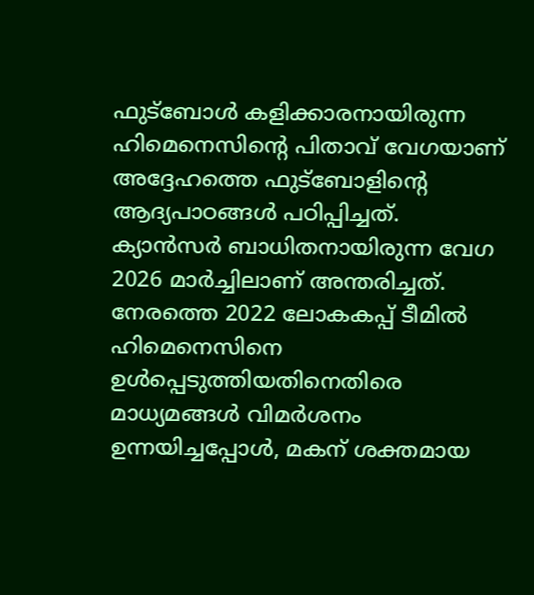ഫുട്ബോൾ കളിക്കാരനായിരുന്ന ഹിമെനെസിന്റെ പിതാവ് വേഗയാണ് അദ്ദേഹത്തെ ഫുട്ബോളിന്റെ ആദ്യപാഠങ്ങൾ പഠിപ്പിച്ചത്. ക്യാൻസർ ബാധിതനായിരുന്ന വേഗ 2026 മാർച്ചിലാണ് അന്തരിച്ചത്. നേരത്തെ 2022 ലോകകപ്പ് ടീമിൽ ഹിമെനെസിനെ ഉൾപ്പെടുത്തിയതിനെതിരെ മാധ്യമങ്ങൾ വിമർശനം ഉന്നയിച്ചപ്പോൾ, മകന് ശക്തമായ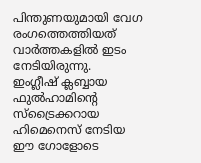പിന്തുണയുമായി വേഗ രംഗത്തെത്തിയത് വാർത്തകളിൽ ഇടം നേടിയിരുന്നു.
ഇംഗ്ലീഷ് ക്ലബ്ബായ ഫുൽഹാമിന്റെ സ്ട്രൈക്കറായ ഹിമെനെസ് നേടിയ ഈ ഗോളോടെ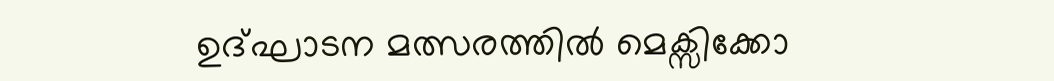ഉദ്ഘാടന മത്സരത്തിൽ മെക്സിക്കോ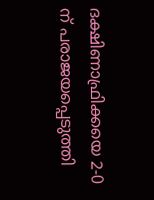ദക്ഷിണാഫ്രിക്കയെ 2-0 ന് പരാജയപ്പെടുത്തി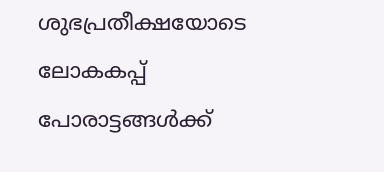ശുഭപ്രതീക്ഷയോടെ ലോകകപ്പ് പോരാട്ടങ്ങൾക്ക്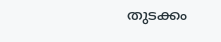തുടക്കം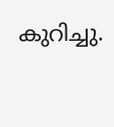കുറിച്ചു.